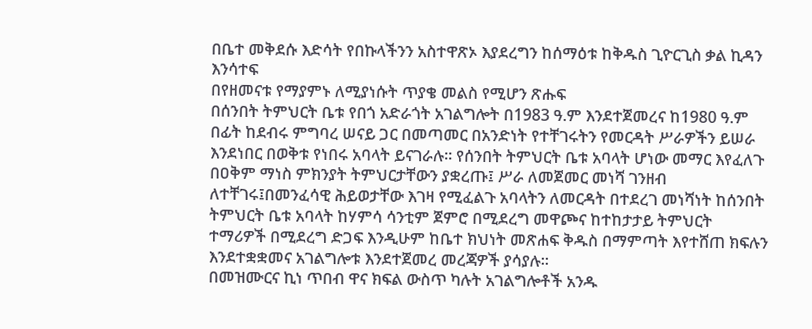በቤተ መቅደሱ እድሳት የበኩላችንን አስተዋጽኦ እያደረግን ከሰማዕቱ ከቅዱስ ጊዮርጊስ ቃል ኪዳን እንሳተፍ
በየዘመናቱ የማያምኑ ለሚያነሱት ጥያቄ መልስ የሚሆን ጽሑፍ
በሰንበት ትምህርት ቤቱ የበጎ አድራጎት አገልግሎት በ1983 ዓ.ም እንደተጀመረና ከ1980 ዓ.ም በፊት ከደብሩ ምግባረ ሠናይ ጋር በመጣመር በአንድነት የተቸገሩትን የመርዳት ሥራዎችን ይሠራ እንደነበር በወቅቱ የነበሩ አባላት ይናገራሉ፡፡ የሰንበት ትምህርት ቤቱ አባላት ሆነው መማር እየፈለጉ በዐቅም ማነስ ምክንያት ትምህርታቸውን ያቋረጡ፤ ሥራ ለመጀመር መነሻ ገንዘብ ለተቸገሩ፤በመንፈሳዊ ሕይወታቸው እገዛ የሚፈልጉ አባላትን ለመርዳት በተደረገ መነሻነት ከሰንበት ትምህርት ቤቱ አባላት ከሃምሳ ሳንቲም ጀምሮ በሚደረግ መዋጮና ከተከታታይ ትምህርት ተማሪዎች በሚደረግ ድጋፍ እንዲሁም ከቤተ ክህነት መጽሐፍ ቅዱስ በማምጣት እየተሸጠ ክፍሉን እንደተቋቋመና አገልግሎቱ እንደተጀመረ መረጃዎች ያሳያሉ፡፡
በመዝሙርና ኪነ ጥበብ ዋና ክፍል ውስጥ ካሉት አገልግሎቶች አንዱ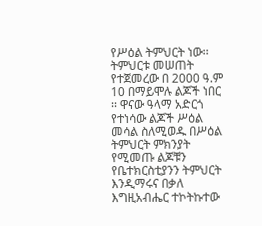የሥዕል ትምህርት ነው፡፡ ትምህርቱ መሠጠት የተጀመረው በ 2000 ዓ.ም 10 በማይሞሉ ልጆች ነበር ፡፡ ዋናው ዓላማ አድርጎ የተነሳው ልጆች ሥዕል መሳል ስለሚወዱ በሥዕል ትምህርት ምክንያት የሚመጡ ልጆቹን የቤተክርስቲያንን ትምህርት እንዲማሩና በቃለ እግዚአብሔር ተኮትኩተው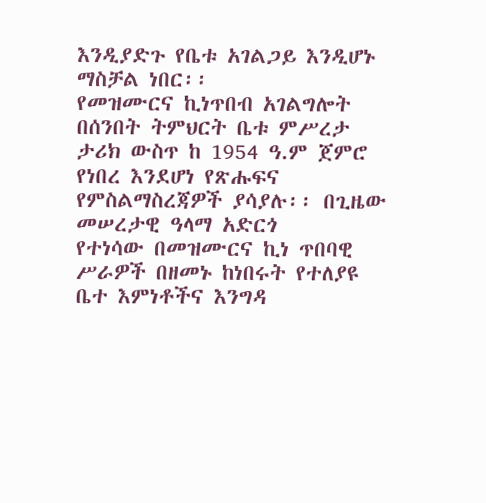እንዲያድጉ የቤቱ አገልጋይ እንዲሆኑ ማስቻል ነበር፡፡
የመዝሙርና ኪነጥበብ አገልግሎት
በሰንበት ትምህርት ቤቱ ምሥረታ ታሪክ ውስጥ ከ 1954 ዓ.ም ጀምሮ የነበረ እንደሆነ የጽሑፍና የምስልማስረጃዎች ያሳያሉ፡፡ በጊዜው መሠረታዊ ዓላማ አድርጎ
የተነሳው በመዝሙርና ኪነ ጥበባዊ ሥራዎች በዘመኑ ከነበሩት የተለያዩ ቤተ እምነቶችና እንግዳ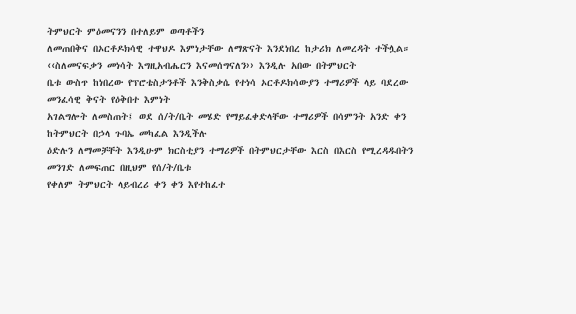ትምህርት ምዕመናንን በተለይም ወጣቶችን
ለመጠበቅና በኦርቶዶክሳዊ ተዋህዶ እምነታቸው ለማጽናት እንደነበረ ከታሪክ ለመረዳት ተችሏል።
‹‹ስለመናፍቃን መነሳት እግዚአብሔርን እናመሰግናለን›› እንዲሉ አበው በትምህርት
ቤቱ ውስጥ ከነበረው የፕሮቴስታንቶች እንቅስቃሴ የተነሳ ኦርቶዶክሳውያን ተማሪዎች ላይ ባደረው መንፈሳዊ ቅናት የዕቅበተ እምነት
አገልግሎት ለመስጠት፤ ወደ ሰ/ት/ቤት መሄድ የማይፈቀድላቸው ተማሪዎች በሳምንት አንድ ቀን ከትምህርት በኃላ ጉባኤ መካፈል እንዲችሉ
ዕድሉን ለማመቻቸት እንዲሁም ክርስቲያን ተማሪዎች በትምህርታቸው እርስ በእርስ የሚረዳዱበትን መንገድ ለመፍጠር በዚህም የሰ/ት/ቤቱ
የቀለም ትምህርት ላይብረሪ ቀን ቀን እየተከፈተ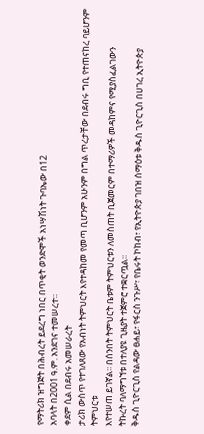የማትሪክ ዝግጅት በሕብረት ይደረግ ነበር በጥቂት ወንድሞች አነሣሽነት ጉባኤው በ12
አባላት በ2001 ዓ.ም. አንደገና ተመሠረተ።
ቀደም ሲል በደብሩ አመሠራረት
ታሪክ ውስጥ የተገለጸው የአብነት ትምህርት እየተዳከመ የመጣ ቢሆንም አሁንም በግል ጥረታቸው በደብሩ ግቢ የተጠናከረ ባይሆንም ትምህርቱ
እየተሠጠ ይገኛል፡፡ በሰንበት ትምህርት ቤቱም ትምህርቱን ለመስጠት ቢጀመርም በተማሪዎች መዳከምና የሚያስፈልገውን
ትኩረት ባለማግኘቱ በተለያዩ ጊዜያት ተጀምሮ ተቋርጧል፡፡
ቅዱስ ጊዮርጊስ የልዳው ፀሐይ፣ የፋርስ ንጉሥ፣ የቤሩት ኮከብ፣ የኢትዮጵያ ገበዝ ሰማዕቱ ቅዱስ ጊዮርጊስ በሀገረ ኢትዮጵያ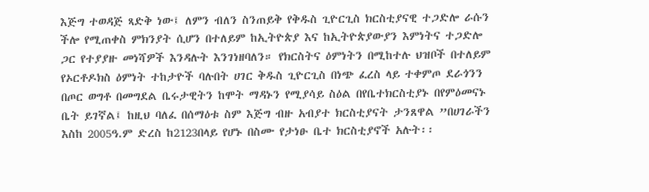እጅግ ተወዳጅ ጻድቅ ነው፤ ለምን ብለን ስንጠይቅ የቅዱስ ጊዮርጊስ ክርስቲያናዊ ተጋድሎ ራሱን ችሎ የሚጠቀስ ምክንያት ሲሆን በተለይም ከኢትዮጵያ እና ከኢትዮጵያውያን እምነትና ተጋድሎ ጋር የተያያዙ መነሻዎች እንዳሉት እንገነዘባለን። የክርስትና ዕምነትን በሚከተሉ ህዝቦች በተለይም የኦርቶዶክስ ዕምነት ተከታዮች ባሉበት ሀገር ቅዱስ ጊዮርጊስ በነጭ ፈረስ ላይ ተቀምጦ ደራጎንን በጦር ወግቶ በመግደል ቤሩታዊትን ከሞት ማዳኑን የሚያሳይ ስዕል በየቤተክርስቲያኑ በየምዕመናኑ ቤት ይገኛል፤ ከዚህ ባለፈ በሰማዕቱ ስም እጅግ ብዙ አብያተ ክርስቲያናት ታንጸዋል ”በሀገራችን እስከ 2005ዓ.ም ድረስ ከ2123በላይ የሆኑ በስሙ የታነፁ ቤተ ክርስቲያኖች አሉት፡፡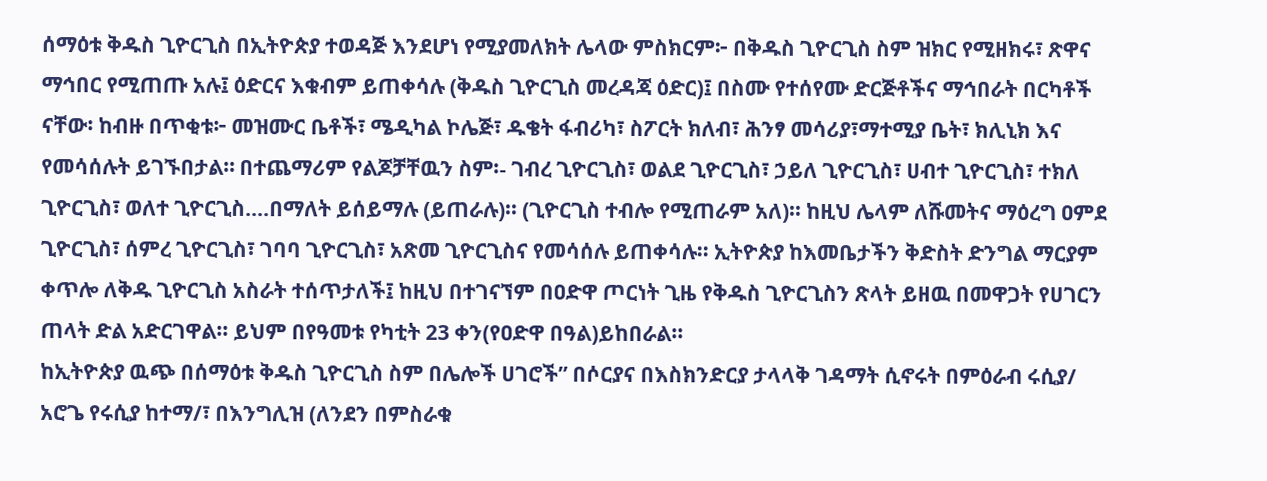ሰማዕቱ ቅዱስ ጊዮርጊስ በኢትዮጵያ ተወዳጅ እንደሆነ የሚያመለክት ሌላው ምስክርም፦ በቅዱስ ጊዮርጊስ ስም ዝክር የሚዘክሩ፣ ጽዋና ማኅበር የሚጠጡ አሉ፤ ዕድርና እቁብም ይጠቀሳሉ (ቅዱስ ጊዮርጊስ መረዳጃ ዕድር)፤ በስሙ የተሰየሙ ድርጅቶችና ማኅበራት በርካቶች ናቸው፡ ከብዙ በጥቂቱ፦ መዝሙር ቤቶች፣ ሜዲካል ኮሌጅ፣ ዱቄት ፋብሪካ፣ ስፖርት ክለብ፣ ሕንፃ መሳሪያ፣ማተሚያ ቤት፣ ክሊኒክ እና የመሳሰሉት ይገኙበታል። በተጨማሪም የልጆቻቸዉን ስም፡- ገብረ ጊዮርጊስ፣ ወልደ ጊዮርጊስ፣ ኃይለ ጊዮርጊስ፣ ሀብተ ጊዮርጊስ፣ ተክለ ጊዮርጊስ፣ ወለተ ጊዮርጊስ….በማለት ይሰይማሉ (ይጠራሉ)፡፡ (ጊዮርጊስ ተብሎ የሚጠራም አለ)፡፡ ከዚህ ሌላም ለሹመትና ማዕረግ ዐምደ ጊዮርጊስ፣ ሰምረ ጊዮርጊስ፣ ገባባ ጊዮርጊስ፣ አጽመ ጊዮርጊስና የመሳሰሉ ይጠቀሳሉ፡፡ ኢትዮጵያ ከእመቤታችን ቅድስት ድንግል ማርያም ቀጥሎ ለቅዱ ጊዮርጊስ አስራት ተሰጥታለች፤ ከዚህ በተገናኘም በዐድዋ ጦርነት ጊዜ የቅዱስ ጊዮርጊስን ጽላት ይዘዉ በመዋጋት የሀገርን ጠላት ድል አድርገዋል፡፡ ይህም በየዓመቱ የካቲት 23 ቀን(የዐድዋ በዓል)ይከበራል፡፡
ከኢትዮጵያ ዉጭ በሰማዕቱ ቅዱስ ጊዮርጊስ ስም በሌሎች ሀገሮች” በሶርያና በእስክንድርያ ታላላቅ ገዳማት ሲኖሩት በምዕራብ ሩሲያ/ አሮጌ የሩሲያ ከተማ/፣ በእንግሊዝ (ለንደን በምስራቁ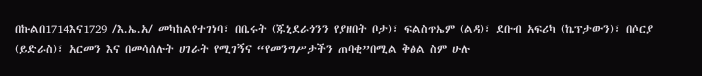በኩልበ1714እና1729 /እ.ኤ.አ/ መካከልየተገነባ፣ በቤሩት (ጁኒደራጎንን የያዘበት ቦታ)፣ ፍልስጥኤም (ልዳ)፣ ደቡብ አፍሪካ (ኬፕታውን)፣ በሶርያ (ይድራስ)፣ አርመን እና በመሳሰሉት ሀገራት የሚገኝና “የመንግሥታችን ጠባቂ”በሚል ቅፅል ስም ሁሉ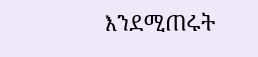እንደሚጠሩት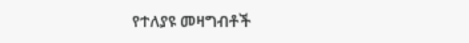የተለያዩ መዛግብቶች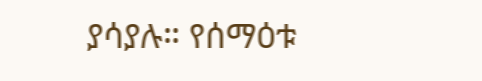ያሳያሉ። የሰማዕቱ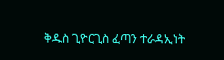ቅዱስ ጊዮርጊስ ፈጣን ተራዳኢነት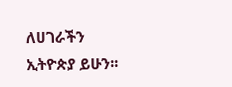ለሀገራችን ኢትዮጵያ ይሁን፡፡